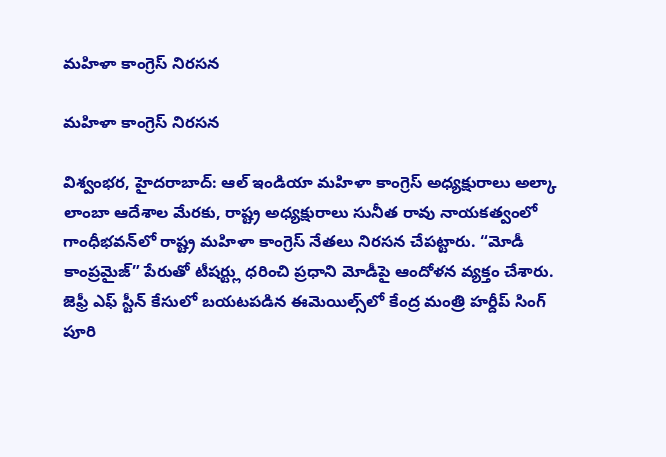మహిళా కాంగ్రెస్ నిరసన

మహిళా కాంగ్రెస్ నిరసన

విశ్వంభర, హైదరాబాద్: ఆల్ ఇండియా మహిళా కాంగ్రెస్ అధ్యక్షురాలు అల్కా లాంబా ఆదేశాల మేరకు, రాష్ట్ర అధ్యక్షురాలు సునీత రావు నాయకత్వంలో గాంధీభవన్‌లో రాష్ట్ర మహిళా కాంగ్రెస్ నేతలు నిరసన చేపట్టారు. “మోడీ కాంప్రమైజ్” పేరుతో టీషర్ట్లు ధరించి ప్రధాని మోడీపై ఆందోళన వ్యక్తం చేశారు. జెఫ్రీ ఎఫ్ స్టీన్ కేసులో బయటపడిన ఈమెయిల్స్‌లో కేంద్ర మంత్రి హర్దీప్ సింగ్ పూరి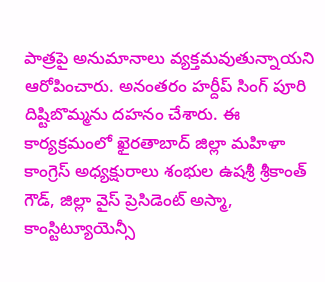పాత్రపై అనుమానాలు వ్యక్తమవుతున్నాయని ఆరోపించారు. అనంతరం హర్దీప్ సింగ్ పూరి దిష్టిబొమ్మను దహనం చేశారు. ఈ కార్యక్రమంలో ఖైరతాబాద్ జిల్లా మహిళా కాంగ్రెస్ అధ్యక్షురాలు శంభుల ఉషశ్రీ శ్రీకాంత్ గౌడ్, జిల్లా వైస్ ప్రెసిడెంట్ అస్మా, కాంస్టిట్యూయెన్సీ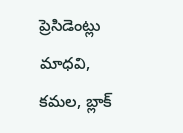ప్రెసిడెంట్లు మాధవి, కమల, బ్లాక్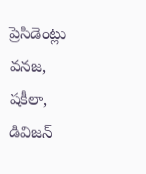ప్రెసిడెంట్లు వనజ, షకీలా, డివిజన్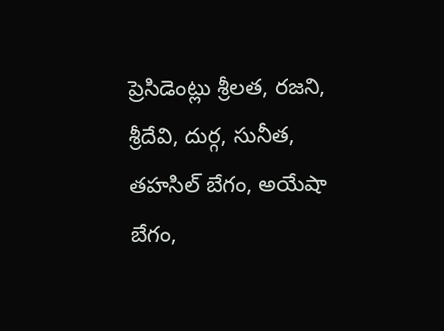ప్రెసిడెంట్లు శ్రీలత, రజని, శ్రీదేవి, దుర్గ, సునీత, తహసిల్ బేగం, అయేషా బేగం,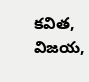కవిత, విజయ,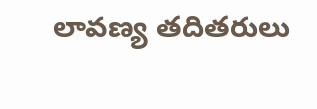లావణ్య తదితరులు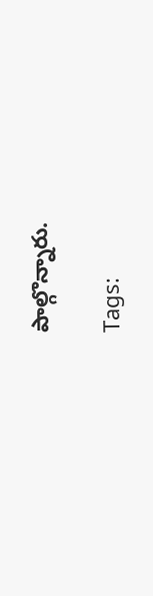పాల్గొన్నారు.

Tags: